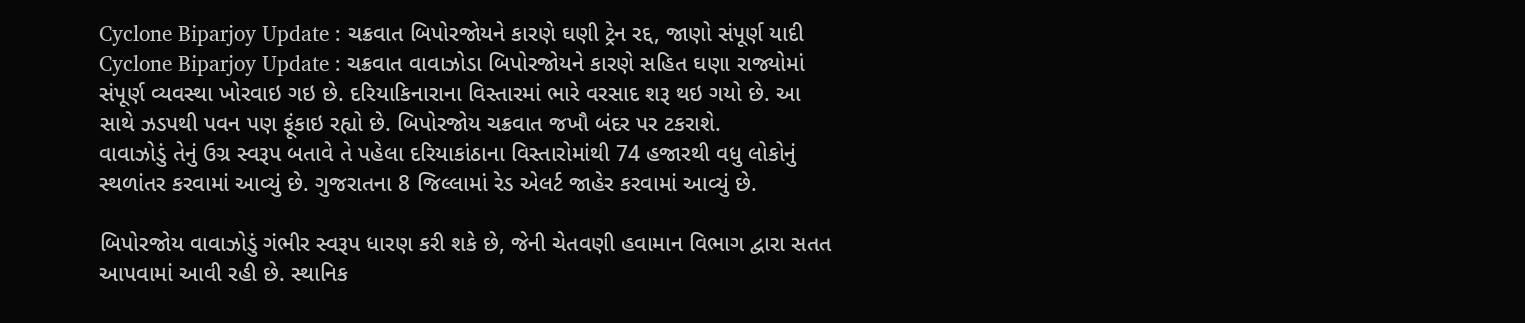Cyclone Biparjoy Update : ચક્રવાત બિપોરજોયને કારણે ઘણી ટ્રેન રદ્દ, જાણો સંપૂર્ણ યાદી
Cyclone Biparjoy Update : ચક્રવાત વાવાઝોડા બિપોરજોયને કારણે સહિત ઘણા રાજ્યોમાં સંપૂર્ણ વ્યવસ્થા ખોરવાઇ ગઇ છે. દરિયાકિનારાના વિસ્તારમાં ભારે વરસાદ શરૂ થઇ ગયો છે. આ સાથે ઝડપથી પવન પણ ફૂંકાઇ રહ્યો છે. બિપોરજોય ચક્રવાત જખૌ બંદર પર ટકરાશે.
વાવાઝોડું તેનું ઉગ્ર સ્વરૂપ બતાવે તે પહેલા દરિયાકાંઠાના વિસ્તારોમાંથી 74 હજારથી વધુ લોકોનું સ્થળાંતર કરવામાં આવ્યું છે. ગુજરાતના 8 જિલ્લામાં રેડ એલર્ટ જાહેર કરવામાં આવ્યું છે.

બિપોરજોય વાવાઝોડું ગંભીર સ્વરૂપ ધારણ કરી શકે છે, જેની ચેતવણી હવામાન વિભાગ દ્વારા સતત આપવામાં આવી રહી છે. સ્થાનિક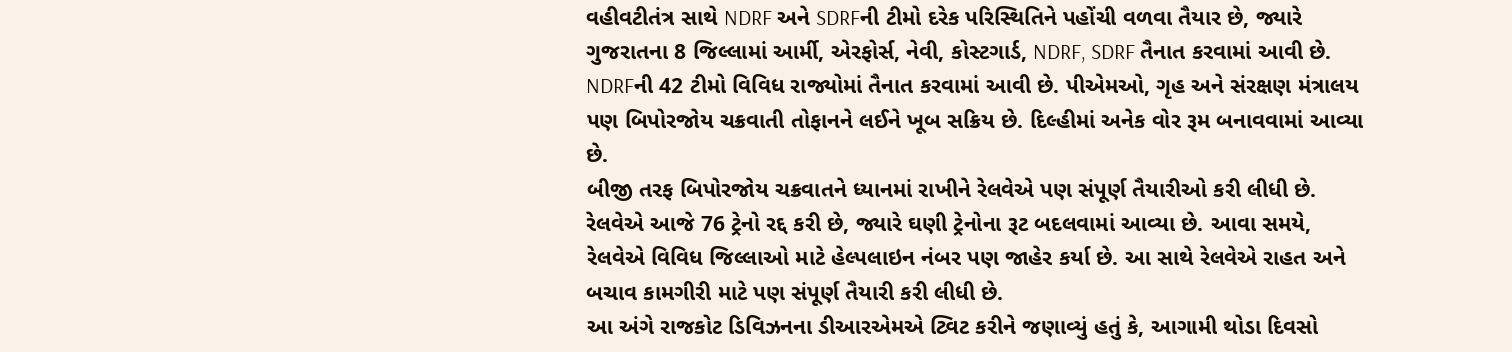વહીવટીતંત્ર સાથે NDRF અને SDRFની ટીમો દરેક પરિસ્થિતિને પહોંચી વળવા તૈયાર છે, જ્યારે ગુજરાતના 8 જિલ્લામાં આર્મી, એરફોર્સ, નેવી, કોસ્ટગાર્ડ, NDRF, SDRF તૈનાત કરવામાં આવી છે.
NDRFની 42 ટીમો વિવિધ રાજ્યોમાં તૈનાત કરવામાં આવી છે. પીએમઓ, ગૃહ અને સંરક્ષણ મંત્રાલય પણ બિપોરજોય ચક્રવાતી તોફાનને લઈને ખૂબ સક્રિય છે. દિલ્હીમાં અનેક વોર રૂમ બનાવવામાં આવ્યા છે.
બીજી તરફ બિપોરજોય ચક્રવાતને ધ્યાનમાં રાખીને રેલવેએ પણ સંપૂર્ણ તૈયારીઓ કરી લીધી છે. રેલવેએ આજે 76 ટ્રેનો રદ્દ કરી છે, જ્યારે ઘણી ટ્રેનોના રૂટ બદલવામાં આવ્યા છે. આવા સમયે, રેલવેએ વિવિધ જિલ્લાઓ માટે હેલ્પલાઇન નંબર પણ જાહેર કર્યા છે. આ સાથે રેલવેએ રાહત અને બચાવ કામગીરી માટે પણ સંપૂર્ણ તૈયારી કરી લીધી છે.
આ અંગે રાજકોટ ડિવિઝનના ડીઆરએમએ ટ્વિટ કરીને જણાવ્યું હતું કે, આગામી થોડા દિવસો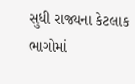સુધી રાજ્યના કેટલાક ભાગોમાં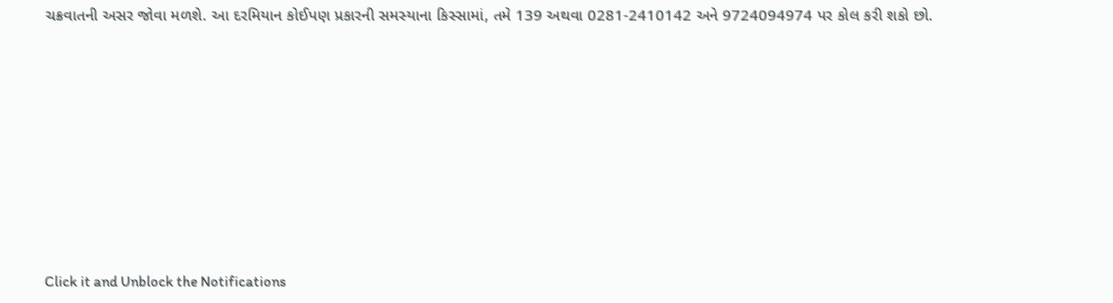ચક્રવાતની અસર જોવા મળશે. આ દરમિયાન કોઈપણ પ્રકારની સમસ્યાના કિસ્સામાં, તમે 139 અથવા 0281-2410142 અને 9724094974 પર કોલ કરી શકો છો.












Click it and Unblock the Notifications